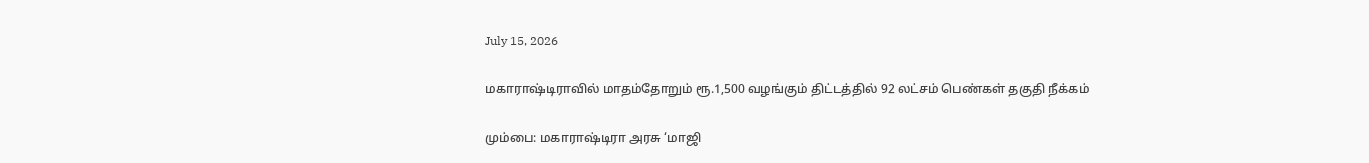July 15, 2026

மகாராஷ்டிராவில் மாதம்தோறும் ரூ.1,500 வழங்கும் திட்டத்தில் 92 லட்சம் பெண்கள் தகுதி நீக்கம்

மும்பை: மகாராஷ்டிரா அரசு ‘மாஜி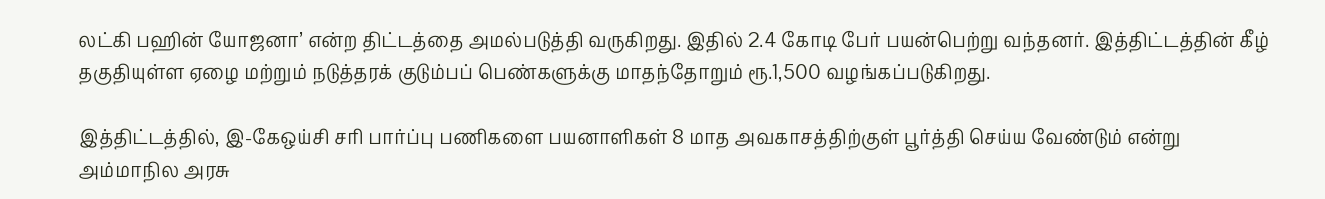லட்கி பஹின் யோஜனா’ என்ற திட்டத்தை அமல்படுத்தி வருகிறது. இதில் 2.4 கோடி பேர் பயன்பெற்று வந்தனர். இத்திட்டத்தின் கீழ் தகுதியுள்ள ஏழை மற்றும் நடுத்தரக் குடும்பப் பெண்களுக்கு மாதந்தோறும் ரூ.1,500 வழங்கப்படுகிறது.

இத்திட்டத்தில், இ-கேஒய்சி சரி பார்ப்பு பணிகளை பயனாளிகள் 8 மாத அவகாசத்திற்குள் பூர்த்தி செய்ய வேண்டும் என்று அம்மாநில அரசு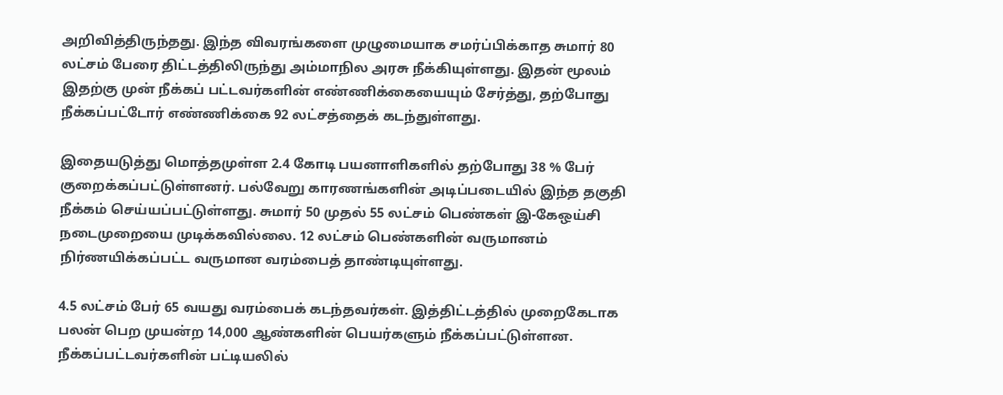அறிவித்திருந்தது. இந்த விவரங்களை முழுமையாக சமர்ப்பிக்காத சுமார் 80 லட்சம் பேரை திட்டத்திலிருந்து அம்மாநில அரசு நீக்கியுள்ளது. இதன் மூலம் இதற்கு முன் நீக்கப் பட்டவர்களின் எண்ணிக்கையையும் சேர்த்து, தற்போது நீக்கப்பட்டோர் எண்ணிக்கை 92 லட்சத்தைக் கடந்துள்ளது.

இதையடுத்து மொத்தமுள்ள 2.4 கோடி பயனாளிகளில் தற்போது 38 % பேர் குறைக்கப்பட்டுள்ளனர். பல்வேறு காரணங்களின் அடிப்படையில் இந்த தகுதி நீக்கம் செய்யப்பட்டுள்ளது. சுமார் 50 முதல் 55 லட்சம் பெண்கள் இ-கேஒய்சி நடைமுறையை முடிக்கவில்லை. 12 லட்சம் பெண்களின் வருமானம் நிர்ணயிக்கப்பட்ட வருமான வரம்பைத் தாண்டியுள்ளது.

4.5 லட்சம் பேர் 65 வயது வரம்பைக் கடந்தவர்கள். இத்திட்டத்தில் முறைகேடாக பலன் பெற முயன்ற 14,000 ஆண்களின் பெயர்களும் நீக்கப்பட்டுள்ளன. நீக்கப்பட்டவர்களின் பட்டியலில்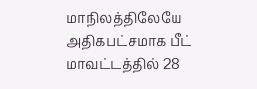மாநிலத்திலேயே அதிகபட்சமாக பீட் மாவட்டத்தில் 28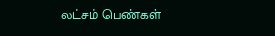லட்சம் பெண்கள்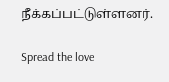நீக்கப்பட்டுள்ளனர்.

Spread the love